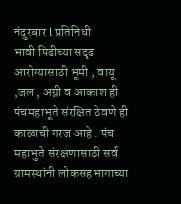नंदुरबार l प्रतिनिधी
भावी पिढीच्या सदृढ आरोग्यासाठी भूमी , वायू ,जल , अग्नी व आकाश ही पंचमहाभूते संरक्षित ठेवणे ही काळाची गरज आहे . पंच महाभुते संरक्षणासाठी सर्व ग्रामस्थांनी लोकसहभागाच्या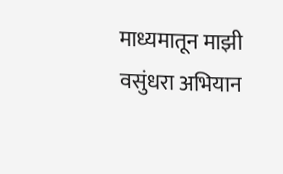माध्यमातून माझी वसुंधरा अभियान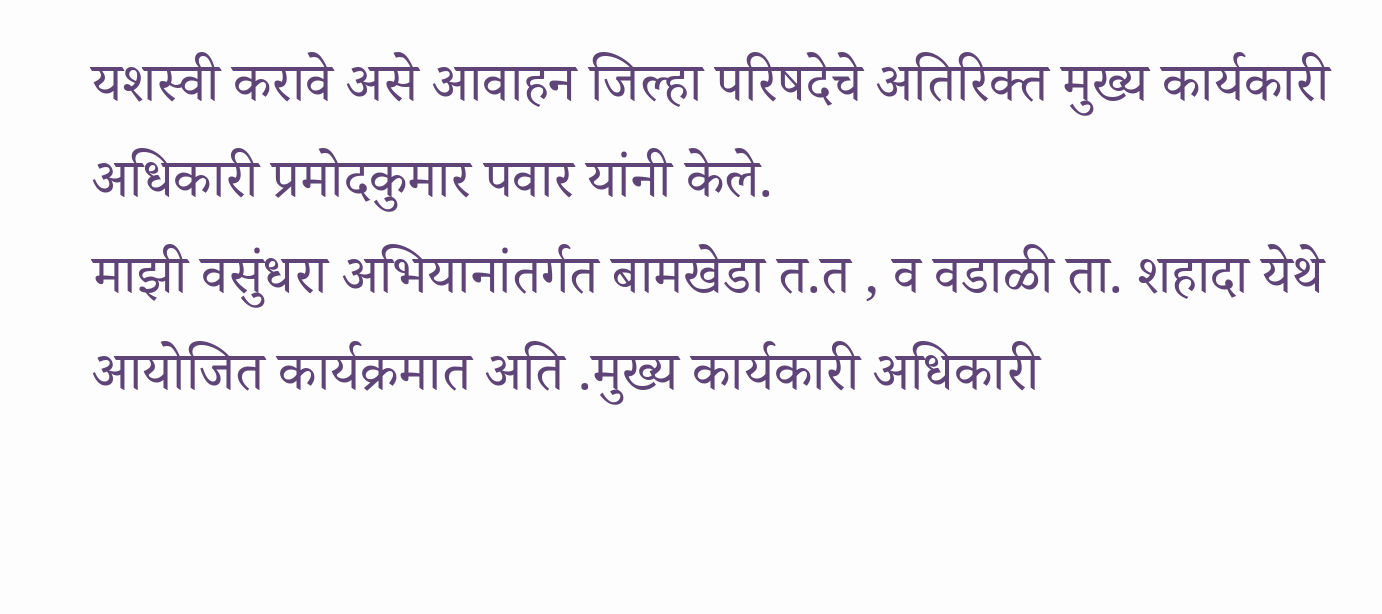यशस्वी करावे असे आवाहन जिल्हा परिषदेचे अतिरिक्त मुख्य कार्यकारी अधिकारी प्रमोदकुमार पवार यांनी केले.
माझी वसुंधरा अभियानांतर्गत बामखेडा त.त , व वडाळी ता. शहादा येथे आयोजित कार्यक्रमात अति .मुख्य कार्यकारी अधिकारी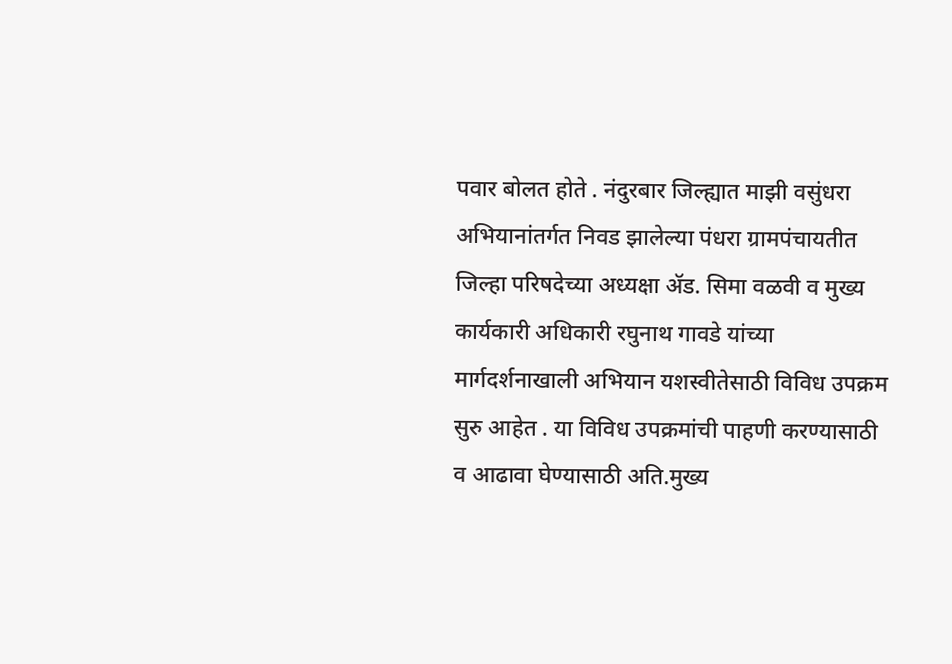पवार बोलत होते . नंदुरबार जिल्ह्यात माझी वसुंधरा अभियानांतर्गत निवड झालेल्या पंधरा ग्रामपंचायतीत जिल्हा परिषदेच्या अध्यक्षा ॲड. सिमा वळवी व मुख्य कार्यकारी अधिकारी रघुनाथ गावडे यांच्या मार्गदर्शनाखाली अभियान यशस्वीतेसाठी विविध उपक्रम सुरु आहेत . या विविध उपक्रमांची पाहणी करण्यासाठी व आढावा घेण्यासाठी अति.मुख्य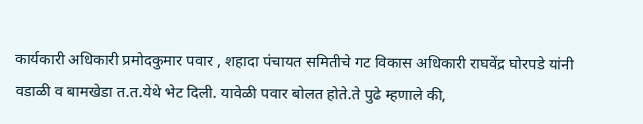कार्यकारी अधिकारी प्रमोदकुमार पवार , शहादा पंचायत समितीचे गट विकास अधिकारी राघवेंद्र घोरपडे यांनी वडाळी व बामखेडा त.त.येथे भेट दिली. यावेळी पवार बोलत होते.ते पुढे म्हणाले की,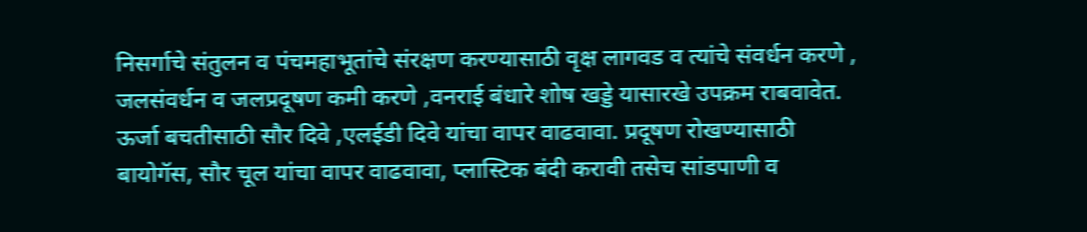निसर्गाचे संतुलन व पंचमहाभूतांचे संरक्षण करण्यासाठी वृक्ष लागवड व त्यांचे संवर्धन करणे , जलसंवर्धन व जलप्रदूषण कमी करणे ,वनराई बंधारे शोष खड्डे यासारखे उपक्रम राबवावेत. ऊर्जा बचतीसाठी सौर दिवे ,एलईडी दिवे यांचा वापर वाढवावा. प्रदूषण रोखण्यासाठी बायोगॅस, सौर चूल यांचा वापर वाढवावा, प्लास्टिक बंदी करावी तसेच सांडपाणी व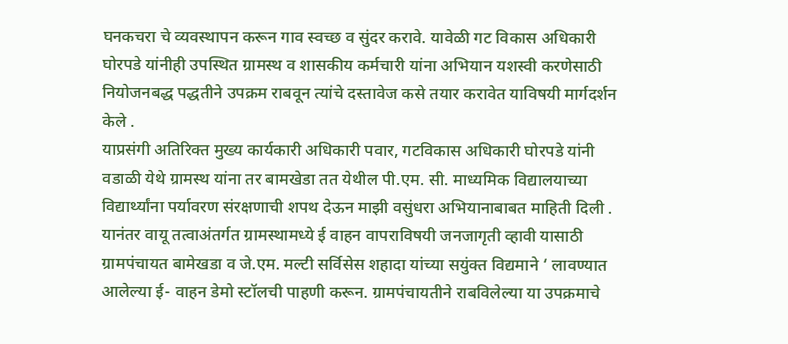घनकचरा चे व्यवस्थापन करून गाव स्वच्छ व सुंदर करावे. यावेळी गट विकास अधिकारी घोरपडे यांनीही उपस्थित ग्रामस्थ व शासकीय कर्मचारी यांना अभियान यशस्वी करणेसाठी नियोजनबद्ध पद्धतीने उपक्रम राबवून त्यांचे दस्तावेज कसे तयार करावेत याविषयी मार्गदर्शन केले .
याप्रसंगी अतिरिक्त मुख्य कार्यकारी अधिकारी पवार, गटविकास अधिकारी घोरपडे यांनी वडाळी येथे ग्रामस्थ यांना तर बामखेडा तत येथील पी.एम. सी. माध्यमिक विद्यालयाच्या विद्यार्थ्यांना पर्यावरण संरक्षणाची शपथ देऊन माझी वसुंधरा अभियानाबाबत माहिती दिली . यानंतर वायू तत्वाअंतर्गत ग्रामस्थामध्ये ई वाहन वापराविषयी जनजागृती व्हावी यासाठी ग्रामपंचायत बामेखडा व जे.एम. मल्टी सर्विसेस शहादा यांच्या सयुंक्त विद्यमाने ‘ लावण्यात आलेल्या ई- वाहन डेमो स्टॉलची पाहणी करून. ग्रामपंचायतीने राबविलेल्या या उपक्रमाचे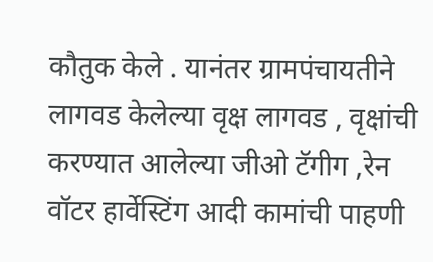कौतुक केले . यानंतर ग्रामपंचायतीने लागवड केलेल्या वृक्ष लागवड , वृक्षांची करण्यात आलेल्या जीओ टॅगीग ,रेन वॉटर हार्वेस्टिंग आदी कामांची पाहणी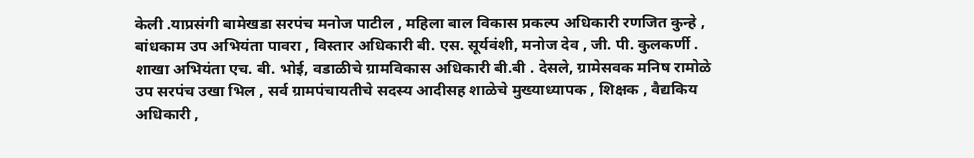केली .याप्रसंगी बामेखडा सरपंच मनोज पाटील , महिला बाल विकास प्रकल्प अधिकारी रणजित कुन्हे , बांधकाम उप अभियंता पावरा , विस्तार अधिकारी बी. एस. सूर्यवंशी, मनोज देव , जी. पी. कुलकर्णी . शाखा अभियंता एच. बी. भोई, वडाळीचे ग्रामविकास अधिकारी बी.बी . देसले, ग्रामेसवक मनिष रामोळे उप सरपंच उखा भिल , सर्व ग्रामपंचायतीचे सदस्य आदीसह शाळेचे मुख्याध्यापक , शिक्षक , वैद्यकिय अधिकारी ,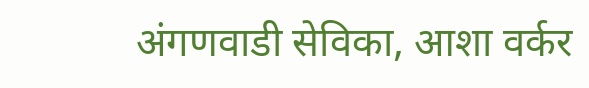अंगणवाडी सेविका, आशा वर्कर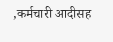,कर्मचारी आदीसह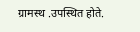ग्रामस्थ .उपस्थित होते.